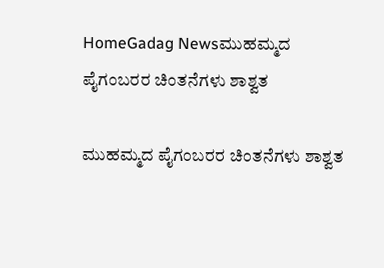HomeGadag Newsಮುಹಮ್ಮದ ಪೈಗಂಬರರ ಚಿಂತನೆಗಳು ಶಾಶ್ವತ

ಮುಹಮ್ಮದ ಪೈಗಂಬರರ ಚಿಂತನೆಗಳು ಶಾಶ್ವತ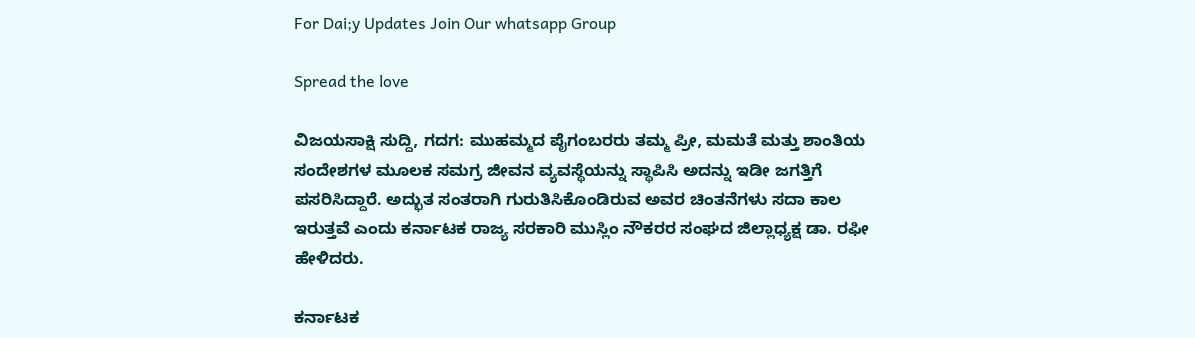For Dai;y Updates Join Our whatsapp Group

Spread the love

ವಿಜಯಸಾಕ್ಷಿ ಸುದ್ದಿ, ಗದಗ: ಮುಹಮ್ಮದ ಪೈಗಂಬರರು ತಮ್ಮ ಪ್ರೀ, ಮಮತೆ ಮತ್ತು ಶಾಂತಿಯ ಸಂದೇಶಗಳ ಮೂಲಕ ಸಮಗ್ರ ಜೀವನ ವ್ಯವಸ್ಥೆಯನ್ನು ಸ್ಥಾಪಿಸಿ ಅದನ್ನು ಇಡೀ ಜಗತ್ತಿಗೆ ಪಸರಿಸಿದ್ದಾರೆ. ಅದ್ಭುತ ಸಂತರಾಗಿ ಗುರುತಿಸಿಕೊಂಡಿರುವ ಅವರ ಚಿಂತನೆಗಳು ಸದಾ ಕಾಲ ಇರುತ್ತವೆ ಎಂದು ಕರ್ನಾಟಕ ರಾಜ್ಯ ಸರಕಾರಿ ಮುಸ್ಲಿಂ ನೌಕರರ ಸಂಘದ ಜಿಲ್ಲಾಧ್ಯಕ್ಷ ಡಾ. ರಫೀ ಹೇಳಿದರು.

ಕರ್ನಾಟಕ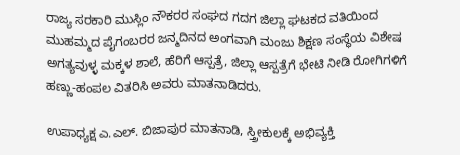ರಾಜ್ಯ ಸರಕಾರಿ ಮುಸ್ಲಿಂ ನೌಕರರ ಸಂಘದ ಗದಗ ಜಿಲ್ಲಾ ಘಟಕದ ವತಿಯಿಂದ ಮುಹಮ್ಮದ ಪೈಗಂಬರರ ಜನ್ಮದಿನದ ಅಂಗವಾಗಿ ಮಂಜು ಶಿಕ್ಷಣ ಸಂಸ್ಥೆಯ ವಿಶೇಷ ಅಗತ್ಯವುಳ್ಳ ಮಕ್ಕಳ ಶಾಲೆ, ಹೆರಿಗೆ ಆಸ್ಪತ್ರೆ, ಜಿಲ್ಲಾ ಆಸ್ಪತ್ರೆಗೆ ಭೇಟಿ ನೀಡಿ ರೋಗಿಗಳಿಗೆ ಹಣ್ಣು-ಹಂಪಲ ವಿತರಿಸಿ ಅವರು ಮಾತನಾಡಿದರು.

ಉಪಾಧ್ಯಕ್ಷ ಎ.ಎಲ್. ಬಿಜಾಪುರ ಮಾತನಾಡಿ, ಸ್ತ್ರೀಕುಲಕ್ಕೆ ಅಭಿವ್ಯಕ್ತಿ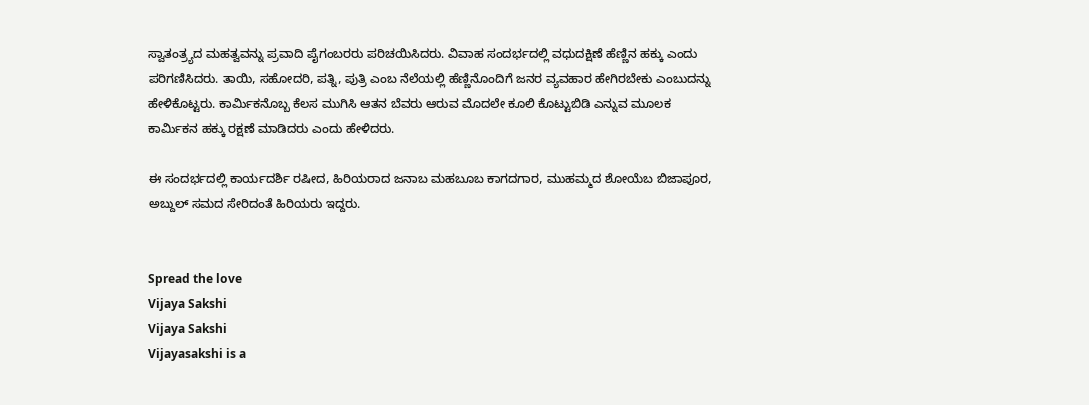ಸ್ವಾತಂತ್ರ‍್ಯದ ಮಹತ್ವವನ್ನು ಪ್ರವಾದಿ ಪೈಗಂಬರರು ಪರಿಚಯಿಸಿದರು. ವಿವಾಹ ಸಂದರ್ಭದಲ್ಲಿ ವಧುದಕ್ಷಿಣೆ ಹೆಣ್ಣಿನ ಹಕ್ಕು ಎಂದು ಪರಿಗಣಿಸಿದರು. ತಾಯಿ, ಸಹೋದರಿ, ಪತ್ನಿ, ಪುತ್ರಿ ಎಂಬ ನೆಲೆಯಲ್ಲಿ ಹೆಣ್ಣಿನೊಂದಿಗೆ ಜನರ ವ್ಯವಹಾರ ಹೇಗಿರಬೇಕು ಎಂಬುದನ್ನು ಹೇಳಿಕೊಟ್ಟರು. ಕಾರ್ಮಿಕನೊಬ್ಬ ಕೆಲಸ ಮುಗಿಸಿ ಆತನ ಬೆವರು ಆರುವ ಮೊದಲೇ ಕೂಲಿ ಕೊಟ್ಟುಬಿಡಿ ಎನ್ನುವ ಮೂಲಕ ಕಾರ್ಮಿಕನ ಹಕ್ಕು ರಕ್ಷಣೆ ಮಾಡಿದರು ಎಂದು ಹೇಳಿದರು.

ಈ ಸಂದರ್ಭದಲ್ಲಿ ಕಾರ್ಯದರ್ಶಿ ರಷೀದ, ಹಿರಿಯರಾದ ಜನಾಬ ಮಹಬೂಬ ಕಾಗದಗಾರ, ಮುಹಮ್ಮದ ಶೋಯೆಬ ಬಿಜಾಪೂರ, ಅಬ್ದುಲ್ ಸಮದ ಸೇರಿದಂತೆ ಹಿರಿಯರು ಇದ್ದರು.


Spread the love
Vijaya Sakshi
Vijaya Sakshi
Vijayasakshi is a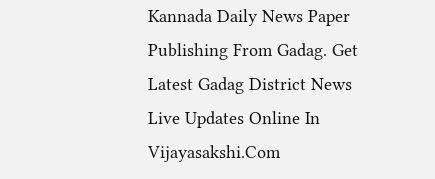Kannada Daily News Paper Publishing From Gadag. Get Latest Gadag District News Live Updates Online In Vijayasakshi.Com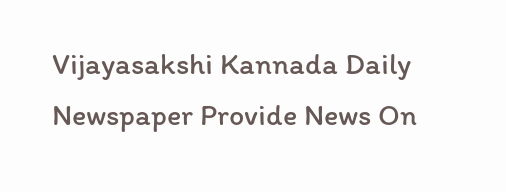Vijayasakshi Kannada Daily Newspaper Provide News On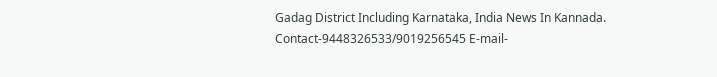Gadag District Including Karnataka, India News In Kannada. Contact-9448326533/9019256545 E-mail-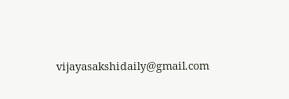vijayasakshidaily@gmail.com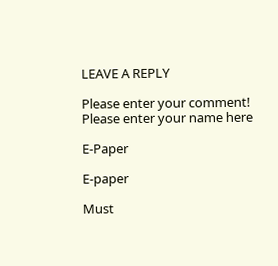LEAVE A REPLY

Please enter your comment!
Please enter your name here

E-Paper

E-paper

Must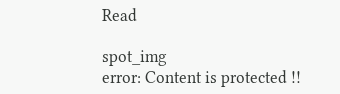Read

spot_img
error: Content is protected !!